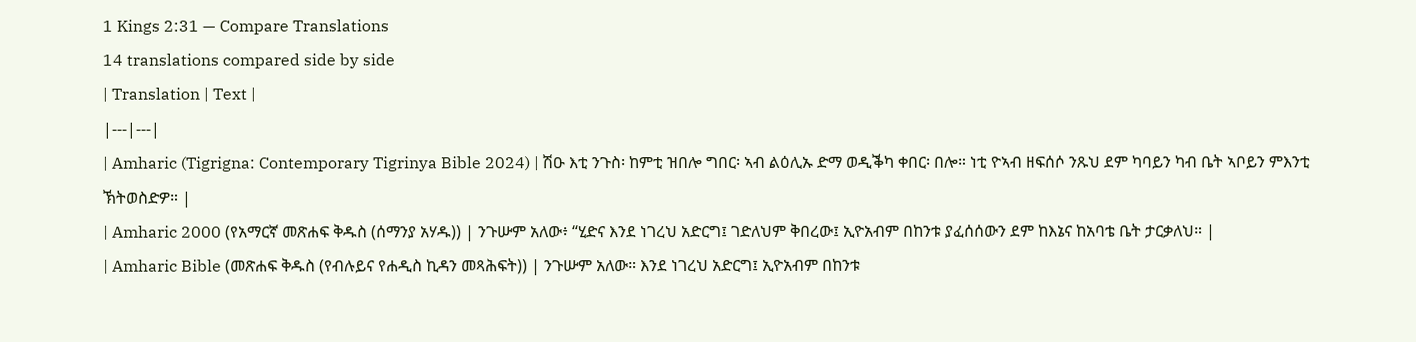1 Kings 2:31 — Compare Translations
14 translations compared side by side
| Translation | Text |
|---|---|
| Amharic (Tigrigna: Contemporary Tigrinya Bible 2024) | ሽዑ እቲ ንጉስ፡ ከምቲ ዝበሎ ግበር፡ ኣብ ልዕሊኡ ድማ ወዲቕካ ቀበር፡ በሎ። ነቲ ዮኣብ ዘፍሰሶ ንጹህ ደም ካባይን ካብ ቤት ኣቦይን ምእንቲ ኽትወስድዎ። |
| Amharic 2000 (የአማርኛ መጽሐፍ ቅዱስ (ሰማንያ አሃዱ)) | ንጉሡም አለው፥ “ሂድና እንደ ነገረህ አድርግ፤ ገድለህም ቅበረው፤ ኢዮአብም በከንቱ ያፈሰሰውን ደም ከእኔና ከአባቴ ቤት ታርቃለህ። |
| Amharic Bible (መጽሐፍ ቅዱስ (የብሉይና የሐዲስ ኪዳን መጻሕፍት)) | ንጉሡም አለው። እንደ ነገረህ አድርግ፤ ኢዮአብም በከንቱ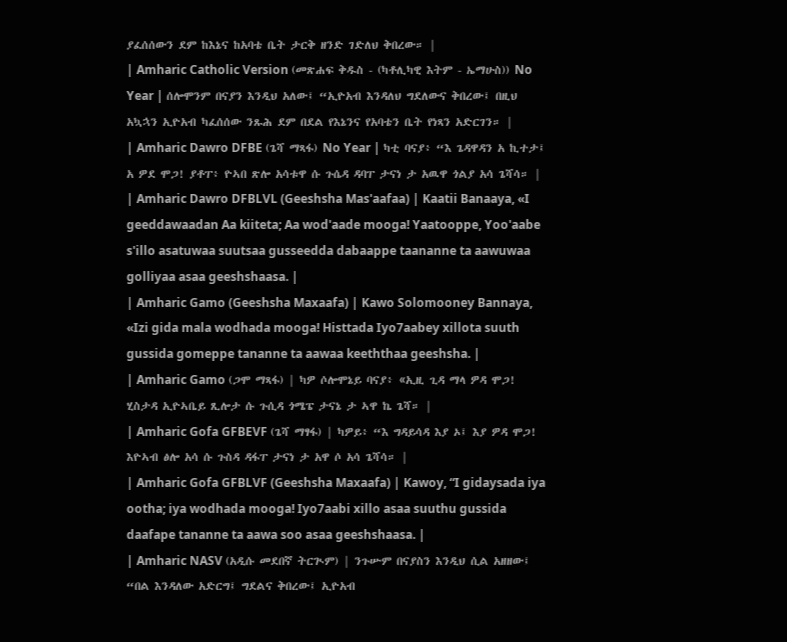ያፈሰሰውን ደም ከእኔና ከአባቴ ቤት ታርቅ ዘንድ ገድለህ ቅበረው። |
| Amharic Catholic Version (መጽሐፍ ቅዱስ - (ካቶሊካዊ እትም - ኤማሁስ)) No Year | ሰሎሞንም በናያን እንዲህ አለው፤ “ኢዮአብ እንዳለህ ግደለውና ቅበረው፤ በዚህ አኳኋን ኢዮአብ ካፈሰሰው ንጹሕ ደም በደል የእኔንና የአባቴን ቤት የነጻን አድርገን። |
| Amharic Dawro DFBE (ጌሻ ማጻፋ) No Year | ካቲ ባናያ፥ “እ ጌዳዋዳን አ ኪተታ፤ አ ዎደ ሞጋ! ያቶፐ፥ ዮኣበ ጽሎ አሳቱዋ ሱ ጉሴዳ ዳባፐ ታናነ ታ አዉዋ ጎልያ አሳ ጌሻሳ። |
| Amharic Dawro DFBLVL (Geeshsha Mas'aafaa) | Kaatii Banaaya, «I geeddawaadan Aa kiiteta; Aa wod'aade mooga! Yaatooppe, Yoo'aabe s'illo asatuwaa suutsaa gusseedda dabaappe taananne ta aawuwaa golliyaa asaa geeshshaasa. |
| Amharic Gamo (Geeshsha Maxaafa) | Kawo Solomooney Bannaya, «Izi gida mala wodhada mooga! Histtada Iyo7aabey xillota suuth gussida gomeppe tananne ta aawaa keeththaa geeshsha. |
| Amharic Gamo (ጋሞ ማጻፋ) | ካዎ ሶሎሞኔይ ባናያ፥ «ኢዚ ጊዳ ማላ ዎዳ ሞጋ! ሂስታዳ ኢዮኣቤይ ጺሎታ ሱ ጉሲዳ ጎሜፔ ታናኔ ታ ኣዋ ኬ ጌሻ። |
| Amharic Gofa GFBEVF (ጌሻ ማፃፋ) | ካዎይ፥ “እ ግዳይሳዳ እያ ኦ፤ እያ ዎዳ ሞጋ! እዮኣብ ፅሎ አሳ ሱ ጉስዳ ዳፋፐ ታናነ ታ አዋ ሶ አሳ ጌሻሳ። |
| Amharic Gofa GFBLVF (Geeshsha Maxaafa) | Kawoy, “I gidaysada iya ootha; iya wodhada mooga! Iyo7aabi xillo asaa suuthu gussida daafape tananne ta aawa soo asaa geeshshaasa. |
| Amharic NASV (አዲሱ መደበኛ ትርጒም) | ንጉሡም በናያስን እንዲህ ሲል አዘዘው፤ “በል እንዳለው አድርግ፤ ግደልና ቅበረው፤ ኢዮአብ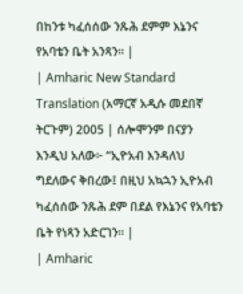በከንቱ ካፈሰሰው ንጹሕ ደምም እኔንና የአባቴን ቤት አንጻን። |
| Amharic New Standard Translation (አማርኛ አዲሱ መደበኛ ትርጉም) 2005 | ሰሎሞንም በናያን እንዲህ አለው፦ “ኢዮአብ እንዳለህ ግደለውና ቅበረው፤ በዚህ አኳኋን ኢዮአብ ካፈሰሰው ንጹሕ ደም በደል የእኔንና የአባቴን ቤት የነጻን አድርገን። |
| Amharic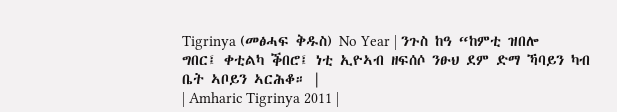Tigrinya (መፅሓፍ ቅዱስ) No Year | ንጉስ ከዓ “ከምቲ ዝበሎ ግበር፤ ቀቲልካ ቕበሮ፤ ነቲ ኢዮኣብ ዘፍሰሶ ንፁህ ደም ድማ ኻባይን ካብ ቤት ኣቦይን ኣርሕቆ። |
| Amharic Tigrinya 2011 |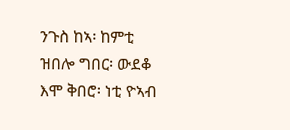ንጉስ ከኣ፡ ከምቲ ዝበሎ ግበር፡ ውደቆ እሞ ቅበሮ፡ ነቲ ዮኣብ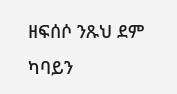ዘፍሰሶ ንጹህ ደም ካባይን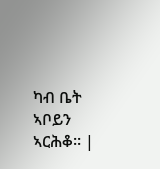ካብ ቤት ኣቦይን ኣርሕቆ። |